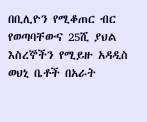በቢሊዮን የሚቆጠር ብር የወጣባቸውና 25ሺ ያህል እስረኞችን የሚይዙ አዳዲስ ወህኒ ቤቶች በአራት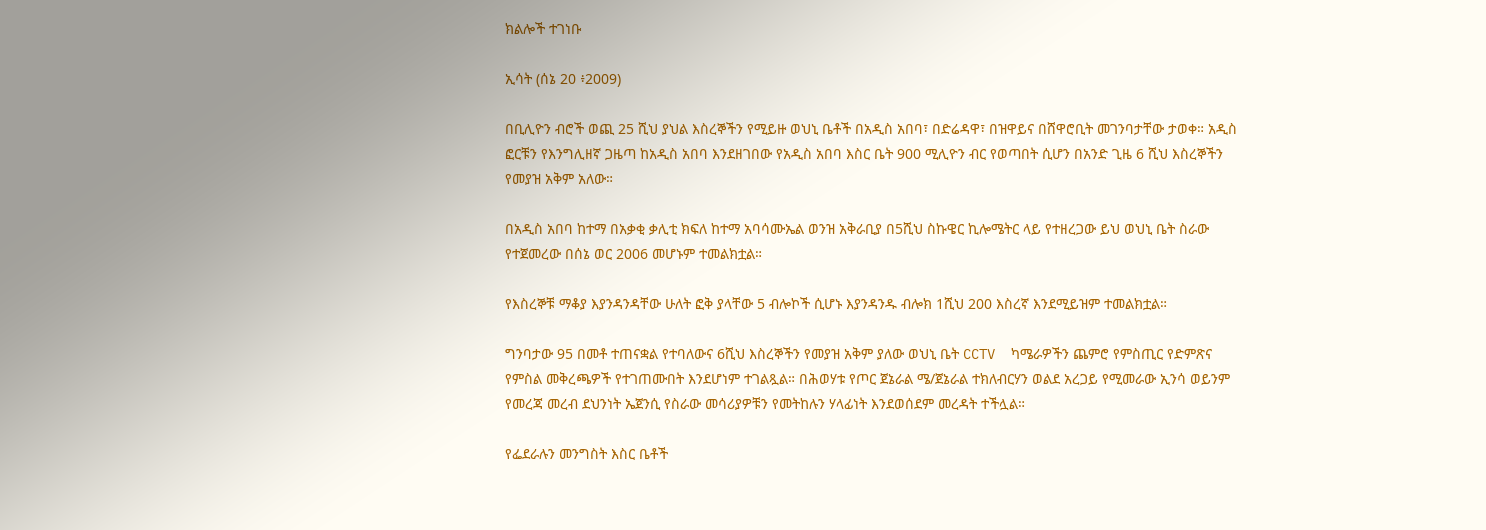ክልሎች ተገነቡ

ኢሳት (ሰኔ 20 ፥2009)

በቢሊዮን ብሮች ወጪ 25 ሺህ ያህል እስረኞችን የሚይዙ ወህኒ ቤቶች በአዲስ አበባ፣ በድሬዳዋ፣ በዝዋይና በሸዋሮቢት መገንባታቸው ታወቀ። አዲስ ፎርቹን የእንግሊዘኛ ጋዜጣ ከአዲስ አበባ እንደዘገበው የአዲስ አበባ እስር ቤት 900 ሚሊዮን ብር የወጣበት ሲሆን በአንድ ጊዜ 6 ሺህ እስረኞችን የመያዝ አቅም አለው።

በአዲስ አበባ ከተማ በአቃቂ ቃሊቲ ክፍለ ከተማ አባሳሙኤል ወንዝ አቅራቢያ በ5ሺህ ስኩዌር ኪሎሜትር ላይ የተዘረጋው ይህ ወህኒ ቤት ስራው የተጀመረው በሰኔ ወር 2006 መሆኑም ተመልክቷል።

የእስረኞቹ ማቆያ እያንዳንዳቸው ሁለት ፎቅ ያላቸው 5 ብሎኮች ሲሆኑ እያንዳንዱ ብሎክ 1ሺህ 200 እስረኛ እንደሚይዝም ተመልክቷል።

ግንባታው 95 በመቶ ተጠናቋል የተባለውና 6ሺህ እስረኞችን የመያዝ አቅም ያለው ወህኒ ቤት CCTV  ካሜራዎችን ጨምሮ የምስጢር የድምጽና የምስል መቅረጫዎች የተገጠሙበት እንደሆነም ተገልጿል። በሕወሃቱ የጦር ጀኔራል ሜ/ጀኔራል ተክለብርሃን ወልደ አረጋይ የሚመራው ኢንሳ ወይንም የመረጃ መረብ ደህንነት ኤጀንሲ የስራው መሳሪያዎቹን የመትከሉን ሃላፊነት እንደወሰደም መረዳት ተችሏል።

የፌደራሉን መንግስት እስር ቤቶች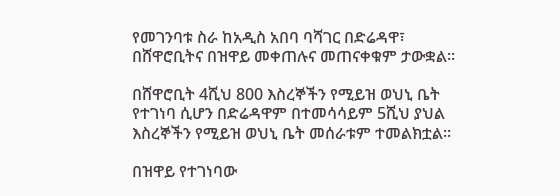የመገንባቱ ስራ ከአዲስ አበባ ባሻገር በድሬዳዋ፣ በሸዋሮቢትና በዝዋይ መቀጠሉና መጠናቀቁም ታውቋል።

በሸዋሮቢት 4ሺህ 800 እስረኞችን የሚይዝ ወህኒ ቤት የተገነባ ሲሆን በድሬዳዋም በተመሳሳይም 5ሺህ ያህል እስረኞችን የሚይዝ ወህኒ ቤት መሰራቱም ተመልክቷል።

በዝዋይ የተገነባው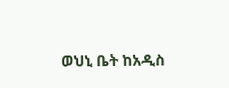ወህኒ ቤት ከአዲስ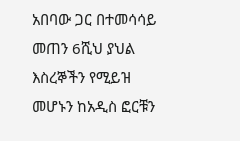አበባው ጋር በተመሳሳይ መጠን 6ሺህ ያህል እስረኞችን የሚይዝ መሆኑን ከአዲስ ፎርቹን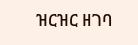ዝርዝር ዘገባ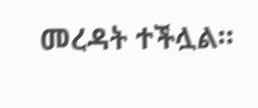መረዳት ተችሏል።